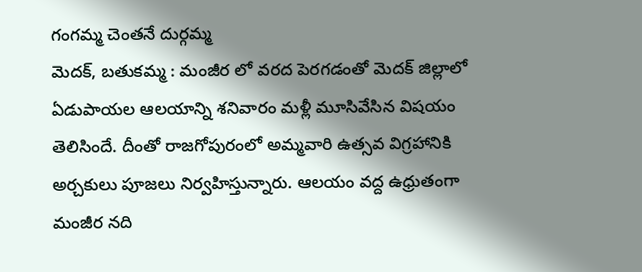గంగమ్మ చెంతనే దుర్గమ్మ
మెదక్, బతుకమ్మ : మంజీర లో వరద పెరగడంతో మెదక్ జిల్లాలో ఏడుపాయల ఆలయాన్ని శనివారం మళ్లీ మూసివేసిన విషయం తెలిసిందే. దీంతో రాజగోపురంలో అమ్మవారి ఉత్సవ విగ్రహానికి అర్చకులు పూజలు నిర్వహిస్తున్నారు. ఆలయం వద్ద ఉధ్రుతంగా మంజీర నది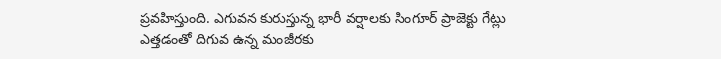ప్రవహిస్తుంది. ఎగువన కురుస్తున్న భారీ వర్షాలకు సింగూర్ ప్రాజెక్టు గేట్లు ఎత్తడంతో దిగువ ఉన్న మంజీరకు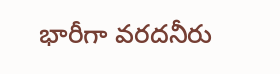భారీగా వరదనీరు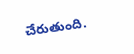చేరుతుంది.